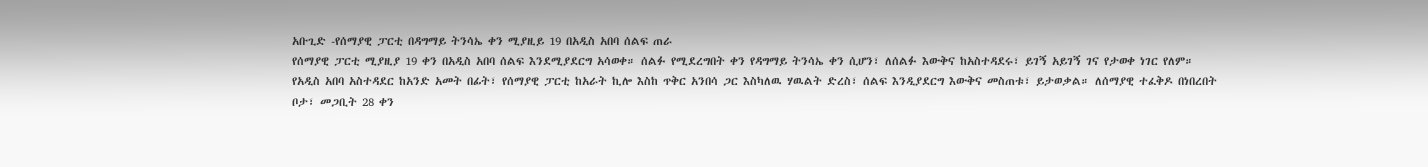አቡጊድ -የሰማያዊ ፓርቲ በዳግማይ ትንሳኤ ቀን ሚያዚይ 19 በአዲስ አበባ ሰልፍ ጠራ
የሰማያዊ ፓርቲ ሚያዚያ 19 ቀን በአዲስ አበባ ሰልፍ እንደሚያደርግ አሳወቀ። ሰልፉ የሚደረግበት ቀን የዳግማይ ትንሳኤ ቀን ሲሆን፣ ለሰልፉ እውቅና ከአስተዳደሩ፣ ይገኝ አይገኝ ገና የታወቀ ነገር የለም።
የአዲስ አበባ አስተዳደር ከአንድ አመት በፊት፣ የሰማያዊ ፓርቲ ከአራት ኪሎ እስከ ጥቅር አንበሳ ጋር እስካለዉ ሃዉልት ድረስ፣ ሰልፍ እንዲያደርግ እውቅና መስጠቱ፣ ይታወቃል። ለሰማያዊ ተፈቅዶ በነበረበት ቦታ፣ መጋቢት 28 ቀን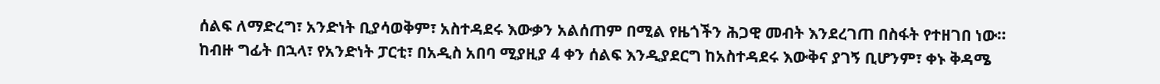ሰልፍ ለማድረግ፣ አንድነት ቢያሳወቅም፣ አስተዳደሩ እውቃን አልሰጠም በሚል የዜጎችን ሕጋዊ መብት እንደረገጠ በስፋት የተዘገበ ነው።
ከብዙ ግፊት በኋላ፣ የአንድነት ፓርቲ፣ በአዲስ አበባ ሚያዚያ 4 ቀን ሰልፍ እንዲያደርግ ከአስተዳደሩ እውቅና ያገኝ ቢሆንም፣ ቀኑ ቅዳሜ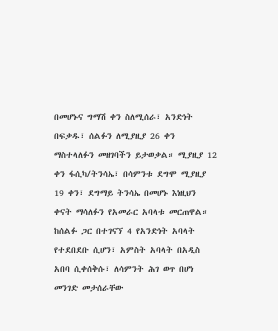በመሆኑና ግማሽ ቀን ስለሚሰራ፣ አንድነት በፍቃዱ፣ ሰልፉን ለሚያዚያ 26 ቀን ማስተላለፉን መዘገባችን ይታወቃል። ሚያዚያ 12 ቀን ፋሲካ/ትንሳኤ፣ በሳምንቱ ደግሞ ሚያዚያ 19 ቀን፣ ደግማይ ትንሳኤ በመሆኑ እነዚህን ቀናት ማሳለፉን የአመራር አባላቱ መርጠዋል።
ከሰልፉ ጋር በተገናኘ 4 የአንድነት አባላት የተደበደቡ ሲሆን፣ አምስት አባላት በአዲስ አበባ ሲቀሰቅሱ፣ ለሳምንት ሕገ ወጥ በሆነ መንገድ መታሰራቸው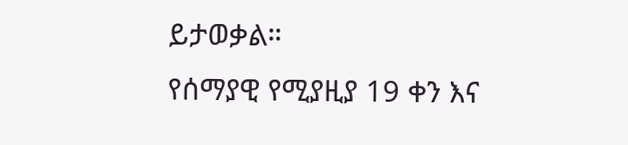ይታወቃል።
የሰማያዊ የሚያዚያ 19 ቀን እና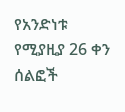የአንድነቱ የሚያዚያ 26 ቀን ሰልፎች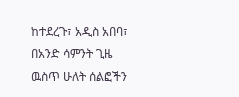ከተደረጉ፣ አዲስ አበባ፣ በአንድ ሳምንት ጊዜ ዉስጥ ሁለት ሰልፎችን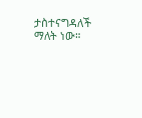ታስተናግዳለች ማለት ነው።